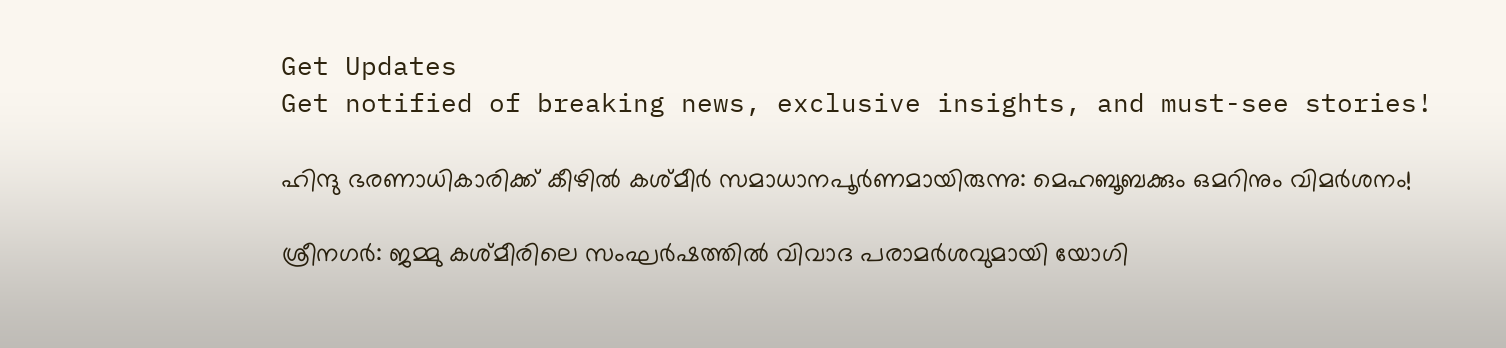Get Updates
Get notified of breaking news, exclusive insights, and must-see stories!

ഹിന്ദു ഭരണാധികാരിക്ക് കീഴില്‍ കശ്മീര്‍ സമാധാനപൂര്‍ണമായിരുന്നു: മെഹബൂബക്കും ഒമറിനും വിമര്‍ശനം!

ശ്രീനഗര്‍: ജമ്മു കശ്മീരിലെ സംഘര്‍ഷത്തില്‍ വിവാദ പരാമര്‍ശവുമായി യോഗി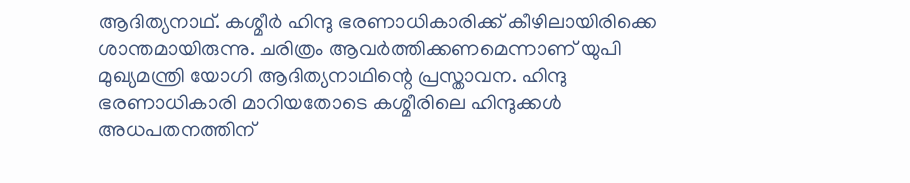ആദിത്യനാഥ്. കശ്മീര്‍ ഹിന്ദു ഭരണാധികാരിക്ക് കീഴിലായിരിക്കെ ശാന്തമായിരുന്നു. ചരിത്രം ആവര്‍ത്തിക്കണമെന്നാണ് യുപി മുഖ്യമന്ത്രി യോഗി ആദിത്യനാഥിന്റെ പ്രസ്താവന. ഹിന്ദു ഭരണാധികാരി മാറിയതോടെ കശ്മീരിലെ ഹിന്ദുക്കള്‍ അധപതനത്തിന്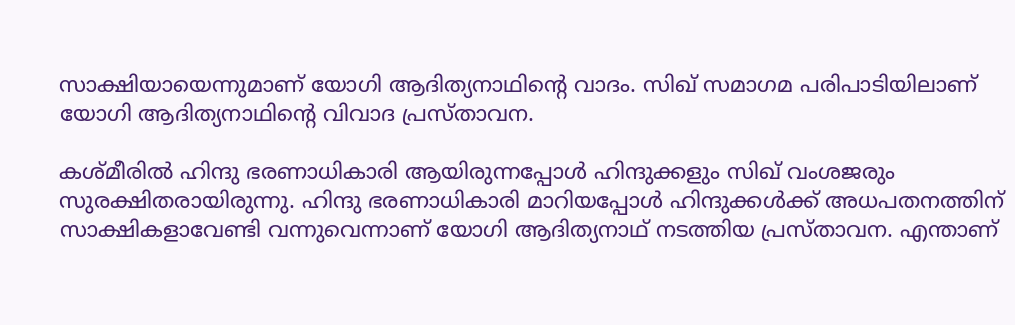സാക്ഷിയായെന്നുമാണ് യോഗി ആദിത്യനാഥിന്റെ വാദം. സിഖ് സമാഗമ പരിപാടിയിലാണ് യോഗി ആദിത്യനാഥിന്റെ വിവാദ പ്രസ്താവന.

കശ്മീരില്‍ ഹിന്ദു ഭരണാധികാരി ആയിരുന്നപ്പോള്‍ ഹിന്ദുക്കളും സിഖ് വംശജരും സുരക്ഷിതരായിരുന്നു. ഹിന്ദു ഭരണാധികാരി മാറിയപ്പോള്‍ ഹിന്ദുക്കള്‍ക്ക് അധപതനത്തിന് സാക്ഷികളാവേണ്ടി വന്നുവെന്നാണ് യോഗി ആദിത്യനാഥ് നടത്തിയ പ്രസ്താവന. എന്താണ്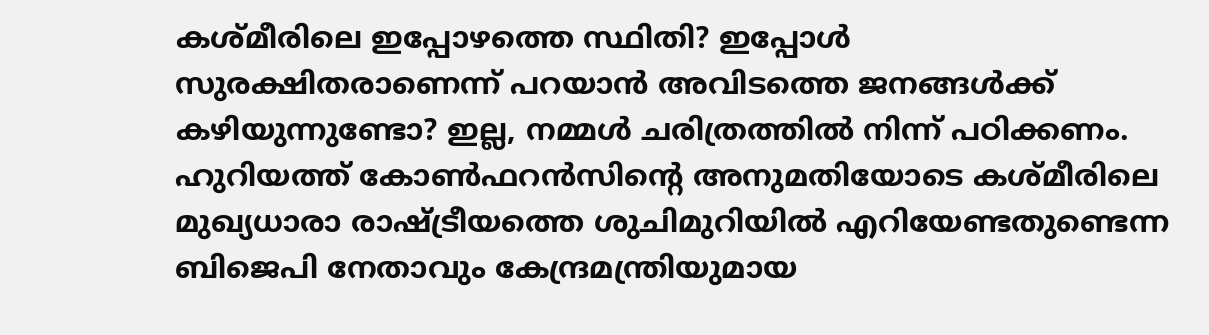കശ്മീരിലെ ഇപ്പോഴത്തെ സ്ഥിതി? ഇപ്പോള്‍ സുരക്ഷിതരാണെന്ന് പറയാന്‍ അവിടത്തെ ജനങ്ങള്‍ക്ക് കഴിയുന്നുണ്ടോ? ഇല്ല, നമ്മള്‍ ചരിത്രത്തില്‍ നിന്ന് പഠിക്കണം. ഹുറിയത്ത് കോണ്‍ഫറന്‍സിന്റെ അനുമതിയോടെ കശ്മീരിലെ മുഖ്യധാരാ രാഷ്ട്രീയത്തെ ശുചിമുറിയില്‍ എറിയേണ്ടതുണ്ടെന്ന ബിജെപി നേതാവും കേന്ദ്രമന്ത്രിയുമായ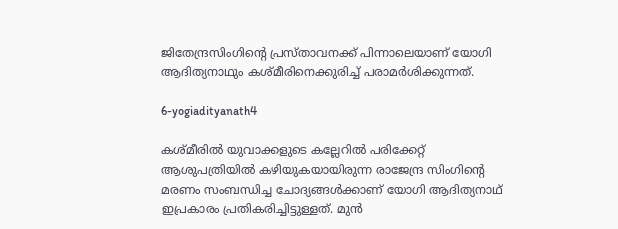ജിതേന്ദ്രസിംഗിന്റെ പ്രസ്താവനക്ക് പിന്നാലെയാണ് യോഗി ആദിത്യനാഥും കശ്മീരിനെക്കുരിച്ച് പരാമര്‍ശിക്കുന്നത്.

6-yogiadityanath4

കശ്മീരില്‍ യുവാക്കളുടെ കല്ലേറില്‍ പരിക്കേറ്റ് ആശുപത്രിയില്‍ കഴിയുകയായിരുന്ന രാജേന്ദ്ര സിംഗിന്റെ മരണം സംബന്ധിച്ച ചോദ്യങ്ങള്‍ക്കാണ് യോഗി ആദിത്യനാഥ് ഇപ്രകാരം പ്രതികരിച്ചിട്ടുള്ളത്. മുന്‍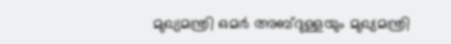മുഖ്യമന്ത്രി ഒമര്‍ അബ്ദുള്ളയും മുഖ്യമന്ത്രി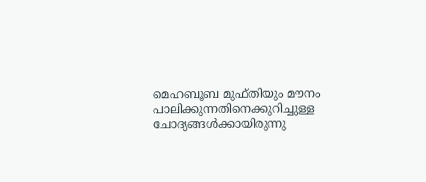മെഹബൂബ മുഫ്തിയും മൗനം പാലിക്കുന്നതിനെക്കുറിച്ചുള്ള ചോദ്യങ്ങള്‍ക്കായിരുന്നു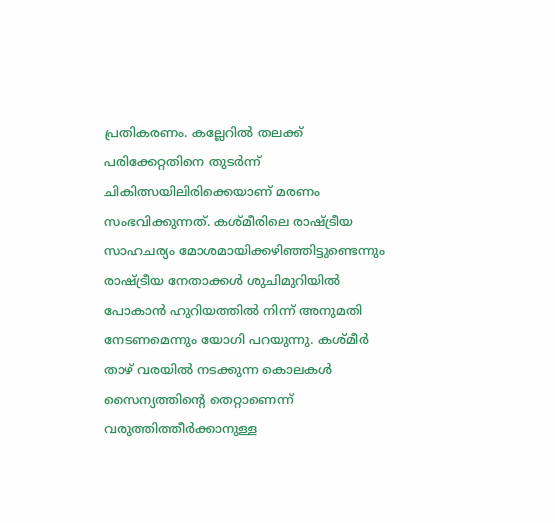പ്രതികരണം. കല്ലേറില്‍ തലക്ക് പരിക്കേറ്റതിനെ തുടര്‍ന്ന് ചികിത്സയിലിരിക്കെയാണ് മരണം സംഭവിക്കുന്നത്. കശ്മീരിലെ രാഷ്ട്രീയ സാഹചര്യം മോശമായിക്കഴിഞ്ഞിട്ടുണ്ടെന്നും രാഷ്ട്രീയ നേതാക്കള്‍ ശുചിമുറിയില്‍ പോകാന്‍ ഹുറിയത്തില്‍ നിന്ന് അനുമതി നേടണമെന്നും യോഗി പറയുന്നു. കശ്മീര്‍ താഴ് വരയില്‍ നടക്കുന്ന കൊലകള്‍ സൈന്യത്തിന്റെ തെറ്റാണെന്ന് വരുത്തിത്തീര്‍ക്കാനുള്ള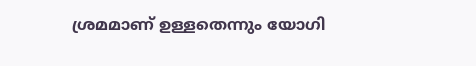ശ്രമമാണ് ഉള്ളതെന്നും യോഗി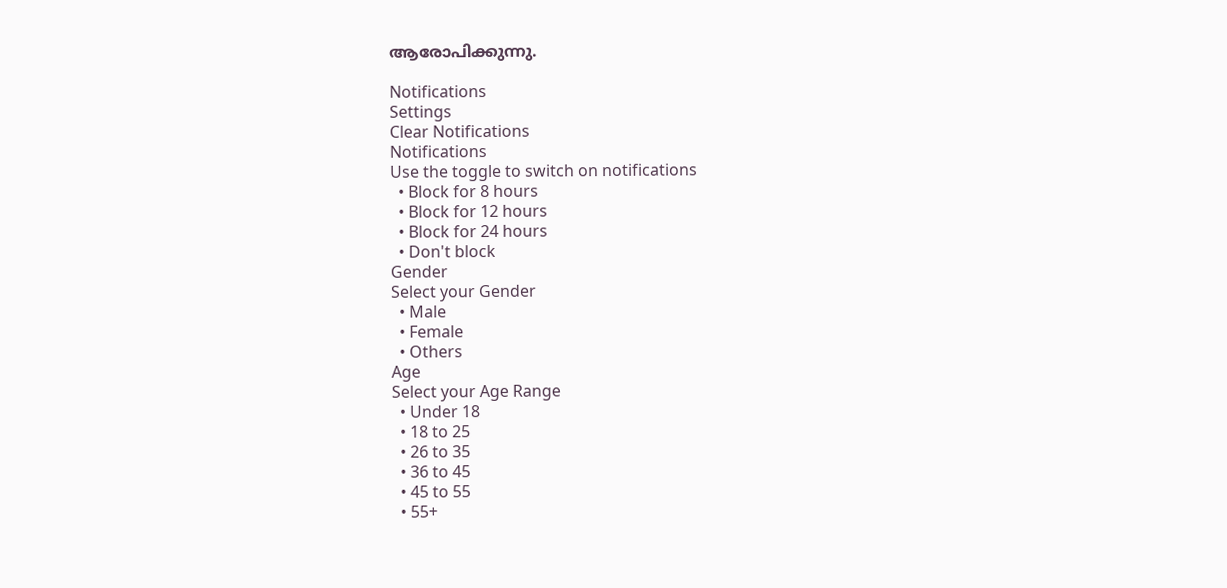ആരോപിക്കുന്നു.

Notifications
Settings
Clear Notifications
Notifications
Use the toggle to switch on notifications
  • Block for 8 hours
  • Block for 12 hours
  • Block for 24 hours
  • Don't block
Gender
Select your Gender
  • Male
  • Female
  • Others
Age
Select your Age Range
  • Under 18
  • 18 to 25
  • 26 to 35
  • 36 to 45
  • 45 to 55
  • 55+